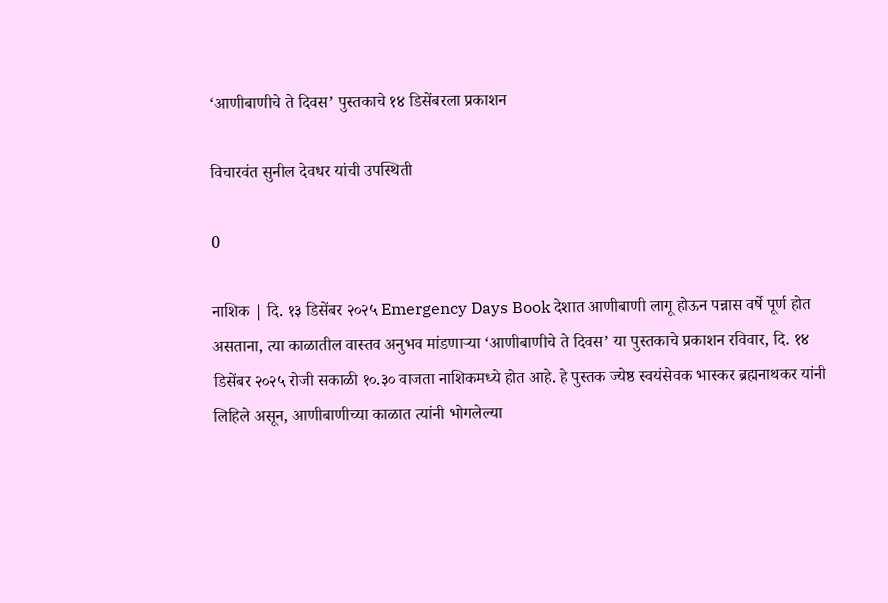‘आणीबाणीचे ते दिवस’ पुस्तकाचे १४ डिसेंबरला प्रकाशन

विचारवंत सुनील देवधर यांची उपस्थिती

0

नाशिक | दि. १३ डिसेंबर २०२५ Emergency Days Book देशात आणीबाणी लागू होऊन पन्नास वर्षे पूर्ण होत असताना, त्या काळातील वास्तव अनुभव मांडणाऱ्या ‘आणीबाणीचे ते दिवस’ या पुस्तकाचे प्रकाशन रविवार, दि. १४ डिसेंबर २०२५ रोजी सकाळी १०.३० वाजता नाशिकमध्ये होत आहे. हे पुस्तक ज्येष्ठ स्वयंसेवक भास्कर ब्रह्मनाथकर यांनी लिहिले असून, आणीबाणीच्या काळात त्यांनी भोगलेल्या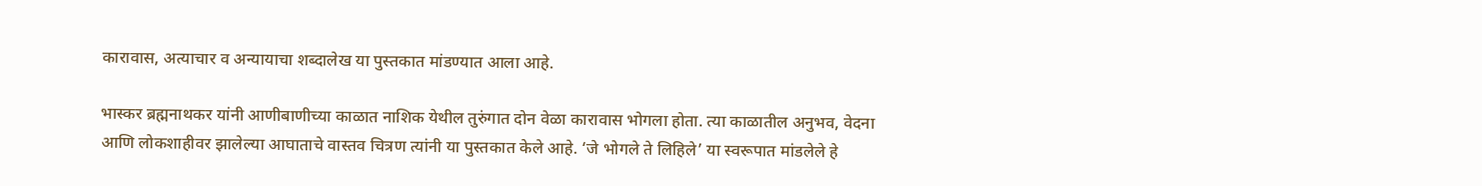कारावास, अत्याचार व अन्यायाचा शब्दालेख या पुस्तकात मांडण्यात आला आहे.

भास्कर ब्रह्मनाथकर यांनी आणीबाणीच्या काळात नाशिक येथील तुरुंगात दोन वेळा कारावास भोगला होता. त्या काळातील अनुभव, वेदना आणि लोकशाहीवर झालेल्या आघाताचे वास्तव चित्रण त्यांनी या पुस्तकात केले आहे. ‘जे भोगले ते लिहिले’ या स्वरूपात मांडलेले हे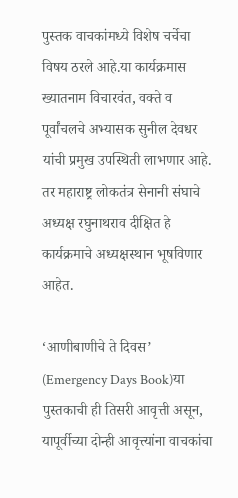पुस्तक वाचकांमध्ये विशेष चर्चेचा विषय ठरले आहे.या कार्यक्रमास ख्यातनाम विचारवंत, वक्ते व पूर्वांचलचे अभ्यासक सुनील देवधर यांची प्रमुख उपस्थिती लाभणार आहे. तर महाराष्ट्र लोकतंत्र सेनानी संघाचे अध्यक्ष रघुनाथराव दीक्षित हे कार्यक्रमाचे अध्यक्षस्थान भूषविणार आहेत.

‘आणीबाणीचे ते दिवस’ (Emergency Days Book)या पुस्तकाची ही तिसरी आवृत्ती असून, यापूर्वीच्या दोन्ही आवृत्त्यांना वाचकांचा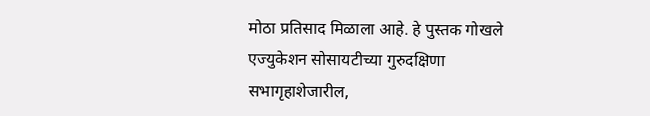मोठा प्रतिसाद मिळाला आहे. हे पुस्तक गोखले एज्युकेशन सोसायटीच्या गुरुदक्षिणा सभागृहाशेजारील,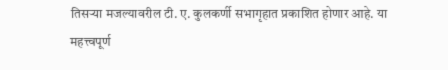तिसऱ्या मजल्यावरील टी. ए. कुलकर्णी सभागृहात प्रकाशित होणार आहे. या महत्त्वपूर्ण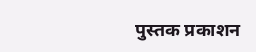पुस्तक प्रकाशन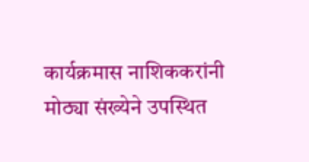कार्यक्रमास नाशिककरांनी मोठ्या संख्येने उपस्थित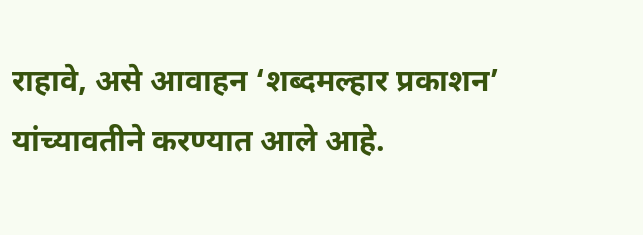राहावे, असे आवाहन ‘शब्दमल्हार प्रकाशन’ यांच्यावतीने करण्यात आले आहे.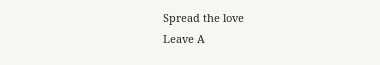Spread the love
Leave A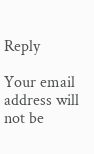Reply

Your email address will not be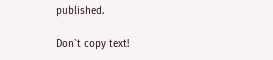published.

Don`t copy text!